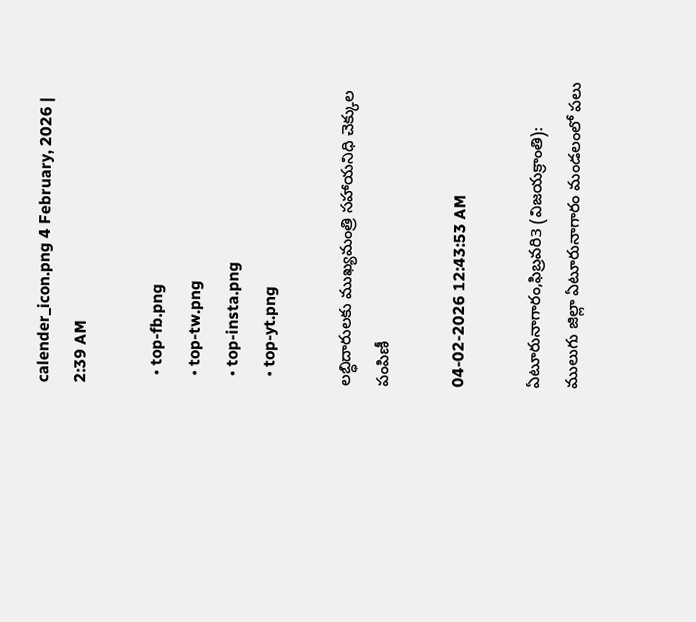calender_icon.png 4 February, 2026 | 2:39 AM

  • top-fb.png
  • top-tw.png
  • top-insta.png
  • top-yt.png

లబ్ధిదారులకు ముఖ్యమంత్రి సహాయనిధి చెక్కుల పంపిణీ

04-02-2026 12:43:53 AM

ఏటూరునాగారం,ఫిబ్రవరి3 (విజయక్రాంతి): ములుగు జిల్లా ఏటూరునాగారం మండలంలో పలు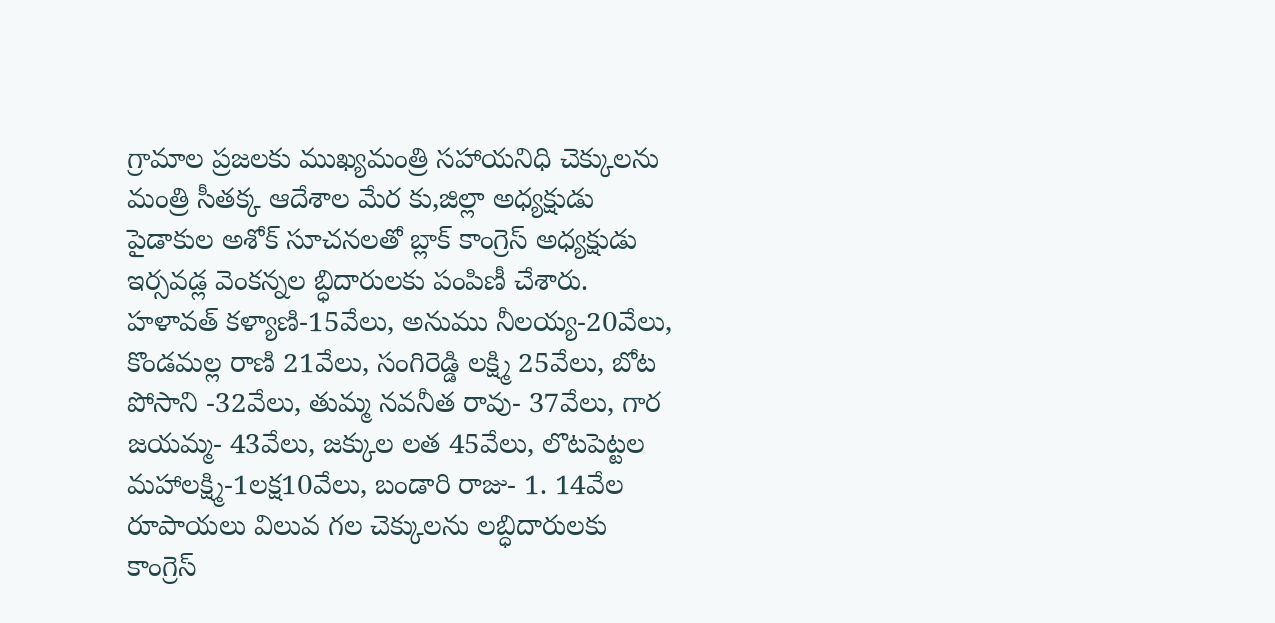గ్రామాల ప్రజలకు ముఖ్యమంత్రి సహాయనిధి చెక్కులను మంత్రి సీతక్క ఆదేశాల మేర కు,జిల్లా అధ్యక్షుడు పైడాకుల అశోక్ సూచనలతో బ్లాక్ కాంగ్రెస్ అధ్యక్షుడు ఇర్సవడ్ల వెంకన్నల బ్ధిదారులకు పంపిణీ చేశారు. హళావత్ కళ్యాణి-15వేలు, అనుము నీలయ్య-20వేలు, కొండమల్ల రాణి 21వేలు, సంగిరెడ్డి లక్ష్మి 25వేలు, బోట పోసాని -32వేలు, తుమ్మ నవనీత రావు- 37వేలు, గార జయమ్మ- 43వేలు, జక్కుల లత 45వేలు, లొటపెట్టల మహాలక్ష్మి-1లక్ష10వేలు, బండారి రాజు- 1. 14వేల రూపాయలు విలువ గల చెక్కులను లబ్ధిదారులకు కాంగ్రెస్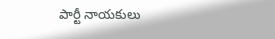పార్టీ నాయకులు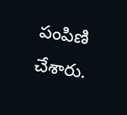పంపిణి చేశారు.